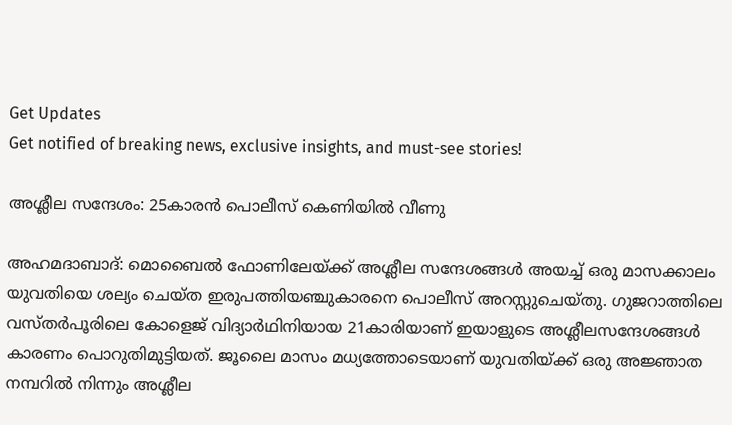Get Updates
Get notified of breaking news, exclusive insights, and must-see stories!

അശ്ലീല സന്ദേശം: 25കാരന്‍ പൊലീസ് കെണിയില്‍ വീണു

അഹമദാബാദ്: മൊബൈല്‍ ഫോണിലേയ്ക്ക് അശ്ലീല സന്ദേശങ്ങള്‍ അയച്ച് ഒരു മാസക്കാലം യുവതിയെ ശല്യം ചെയ്ത ഇരുപത്തിയഞ്ചുകാരനെ പൊലീസ് അറസ്റ്റുചെയ്തു. ഗുജറാത്തിലെ വസ്തര്‍പൂരിലെ കോളെജ് വിദ്യാര്‍ഥിനിയായ 21കാരിയാണ് ഇയാളുടെ അശ്ലീലസന്ദേശങ്ങള്‍ കാരണം പൊറുതിമുട്ടിയത്. ജൂലൈ മാസം മധ്യത്തോടെയാണ് യുവതിയ്ക്ക് ഒരു അജ്ഞാത നമ്പറില്‍ നിന്നും അശ്ലീല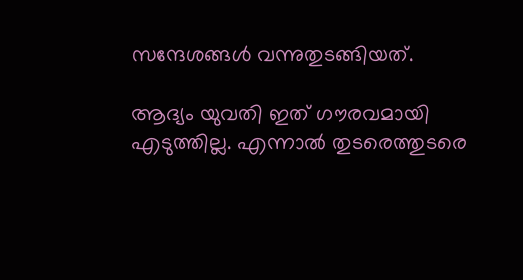സന്ദേശങ്ങള്‍ വന്നുതുടങ്ങിയത്.

ആദ്യം യുവതി ഇത് ഗൗരവമായി എടുത്തില്ല. എന്നാല്‍ തുടരെത്തുടരെ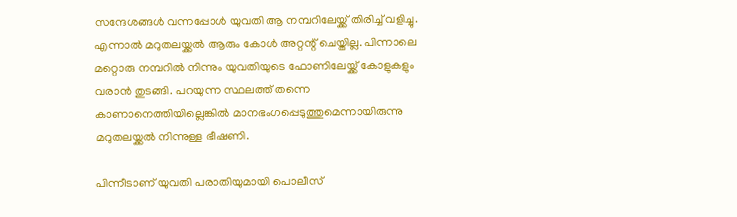സന്ദേശങ്ങള്‍ വന്നപ്പോള്‍ യുവതി ആ നമ്പറിലേയ്ക്ക് തിരിച്ച് വളിച്ചു. എന്നാല്‍ മറുതലയ്ക്കല്‍ ആരും കോള്‍ അറ്റന്റ് ചെയ്തില്ല. പിന്നാലെ മറ്റൊരു നമ്പറില്‍ നിന്നും യുവതിയുടെ ഫോണിലേയ്ക്ക് കോളുകളും വരാന്‍ തുടങ്ങി. പറയുന്ന സ്ഥലത്ത് തന്നെ കാണാനെത്തിയില്ലെങ്കില്‍ മാനഭംഗപ്പെടുത്തുമെന്നായിരുന്നു മറുതലയ്ക്കല്‍ നിന്നുള്ള ഭീഷണി.

പിന്നീടാണ് യുവതി പരാതിയുമായി പൊലീസ്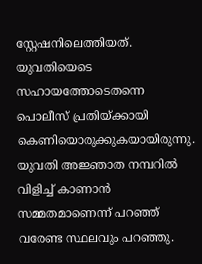സ്റ്റേഷനിലെത്തിയത്. യുവതിയെടെ സഹായത്തോടെതന്നെ പൊലീസ് പ്രതിയ്ക്കായി കെണിയൊരുക്കുകയായിരുന്നു. യുവതി അജ്ഞാത നമ്പറില്‍ വിളിച്ച് കാണാന്‍ സമ്മതമാണെന്ന് പറഞ്ഞ് വരേണ്ട സ്ഥലവും പറഞ്ഞു.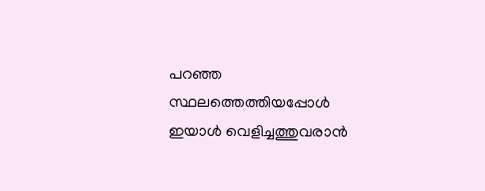പറഞ്ഞ സ്ഥലത്തെത്തിയപ്പോള്‍ ഇയാള്‍ വെളിച്ചത്തുവരാന്‍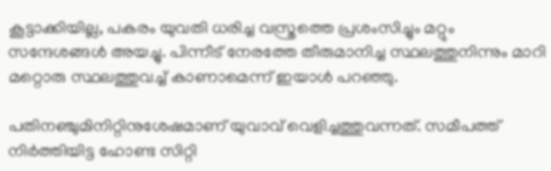കൂട്ടാക്കിയില്ല, പകരം യുവതി ധരിച്ച വസ്ത്രത്തെ പ്രശംസിച്ചും മറ്റും സന്ദേശങ്ങള്‍ അയച്ചു. പിന്നീട് നേരത്തേ തീരുമാനിച്ച സ്ഥലത്തുനിന്നും മാറി മറ്റൊരു സ്ഥലത്തുവച്ച് കാണാമെന്ന് ഇയാള്‍ പറഞ്ഞു.

പതിനഞ്ചുമിനിറ്റിനുശേഷമാണ് യുവാവ് വെളിച്ചത്തുവന്നത്. സമീപത്ത് നിര്‍ത്തിയിട്ട ഹോണ്ട സിറ്റി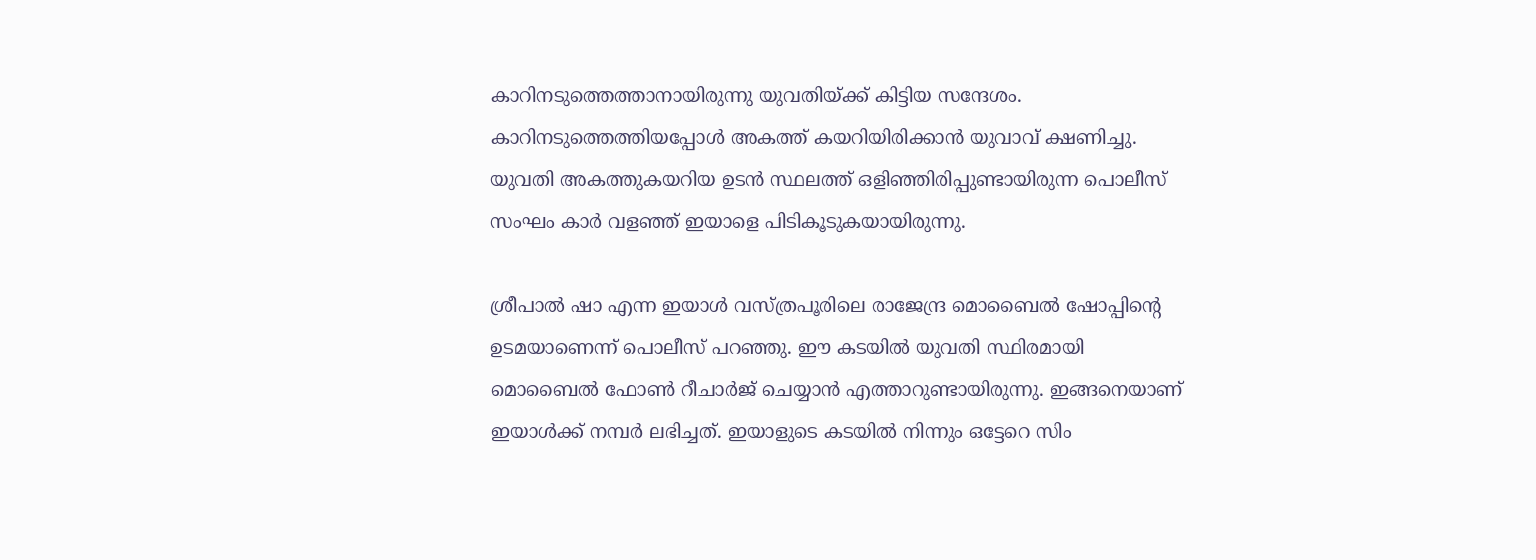കാറിനടുത്തെത്താനായിരുന്നു യുവതിയ്ക്ക് കിട്ടിയ സന്ദേശം. കാറിനടുത്തെത്തിയപ്പോള്‍ അകത്ത് കയറിയിരിക്കാന്‍ യുവാവ് ക്ഷണിച്ചു. യുവതി അകത്തുകയറിയ ഉടന്‍ സ്ഥലത്ത് ഒളിഞ്ഞിരിപ്പുണ്ടായിരുന്ന പൊലീസ് സംഘം കാര്‍ വളഞ്ഞ് ഇയാളെ പിടികൂടുകയായിരുന്നു.

ശ്രീപാല്‍ ഷാ എന്ന ഇയാള്‍ വസ്ത്രപൂരിലെ രാജേന്ദ്ര മൊബൈല്‍ ഷോപ്പിന്റെ ഉടമയാണെന്ന് പൊലീസ് പറഞ്ഞു. ഈ കടയില്‍ യുവതി സ്ഥിരമായി മൊബൈല്‍ ഫോണ്‍ റീചാര്‍ജ് ചെയ്യാന്‍ എത്താറുണ്ടായിരുന്നു. ഇങ്ങനെയാണ് ഇയാള്‍ക്ക് നമ്പര്‍ ലഭിച്ചത്. ഇയാളുടെ കടയില്‍ നിന്നും ഒട്ടേറെ സിം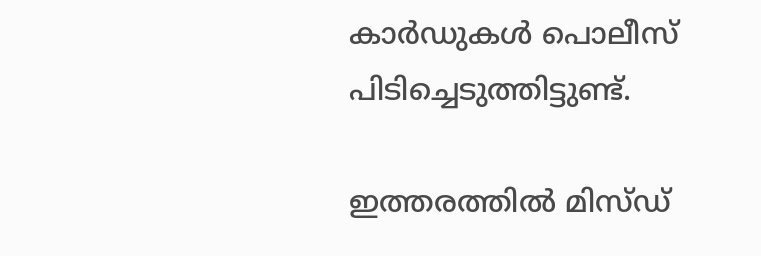കാര്‍ഡുകള്‍ പൊലീസ് പിടിച്ചെടുത്തിട്ടുണ്ട്.

ഇത്തരത്തില്‍ മിസ്ഡ്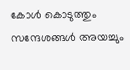കോള്‍ കൊടുത്തും സന്ദേശങ്ങള്‍ അയച്ചും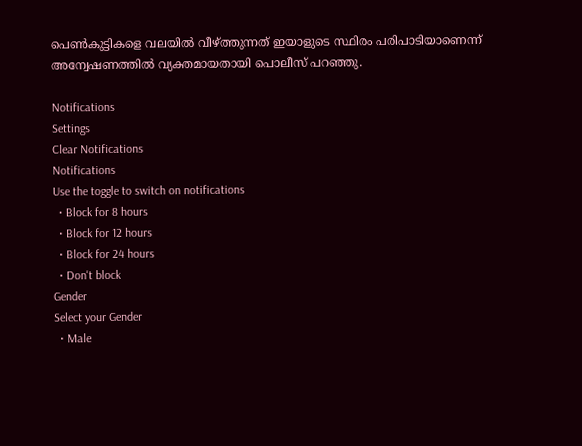പെണ്‍കുട്ടികളെ വലയില്‍ വീഴ്ത്തുന്നത് ഇയാളുടെ സ്ഥിരം പരിപാടിയാണെന്ന് അന്വേഷണത്തില്‍ വ്യക്തമായതായി പൊലീസ് പറഞ്ഞു.

Notifications
Settings
Clear Notifications
Notifications
Use the toggle to switch on notifications
  • Block for 8 hours
  • Block for 12 hours
  • Block for 24 hours
  • Don't block
Gender
Select your Gender
  • Male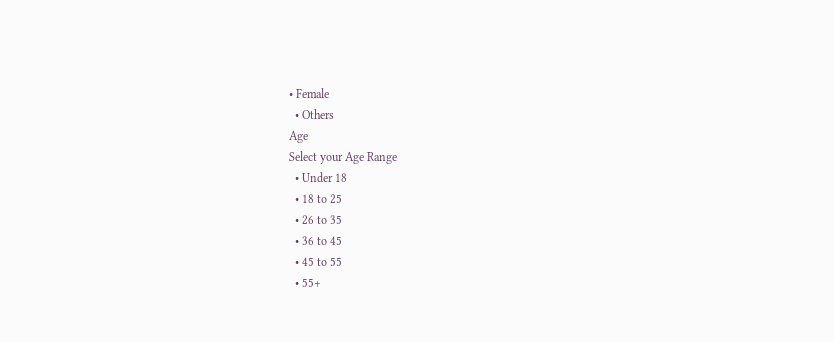• Female
  • Others
Age
Select your Age Range
  • Under 18
  • 18 to 25
  • 26 to 35
  • 36 to 45
  • 45 to 55
  • 55+